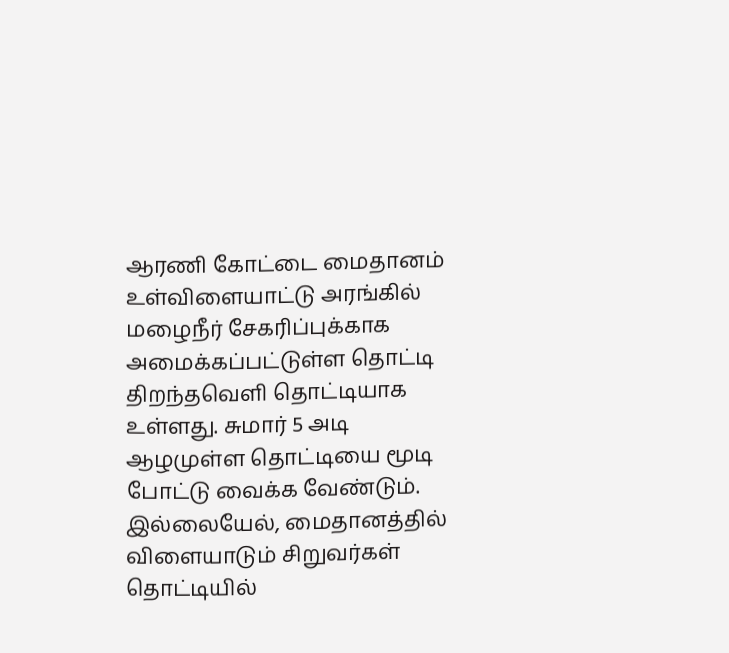ஆரணி கோட்டை மைதானம் உள்விளையாட்டு அரங்கில் மழைநீர் சேகரிப்புக்காக அமைக்கப்பட்டுள்ள தொட்டி திறந்தவெளி தொட்டியாக உள்ளது. சுமார் 5 அடி ஆழமுள்ள தொட்டியை மூடி போட்டு வைக்க வேண்டும். இல்லையேல், மைதானத்தில் விளையாடும் சிறுவர்கள் தொட்டியில்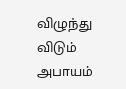விழுந்து விடும் அபாயம்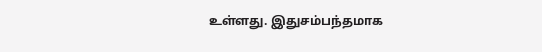உள்ளது. இதுசம்பந்தமாக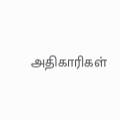அதிகாரிகள்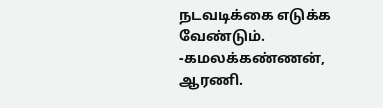நடவடிக்கை எடுக்க வேண்டும்.
-கமலக்கண்ணன், ஆரணி.